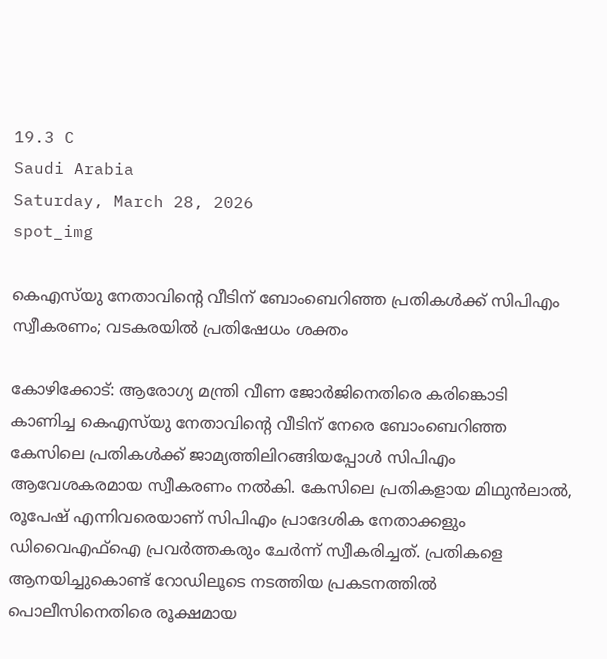19.3 C
Saudi Arabia
Saturday, March 28, 2026
spot_img

കെഎസ്‌യു നേതാവിൻ്റെ വീടിന് ബോംബെറിഞ്ഞ പ്രതികൾക്ക് സിപിഎം സ്വീകരണം; വടകരയിൽ പ്രതിഷേധം ശക്തം

കോഴിക്കോട്: ആരോഗ്യ മന്ത്രി വീണ ജോർജിനെതിരെ കരിങ്കൊടി കാണിച്ച കെഎസ്‌യു നേതാവിൻ്റെ വീടിന് നേരെ ബോംബെറിഞ്ഞ കേസിലെ പ്രതികൾക്ക് ജാമ്യത്തിലിറങ്ങിയപ്പോൾ സിപിഎം ആവേശകരമായ സ്വീകരണം നൽകി. കേസിലെ പ്രതികളായ മിഥുൻലാൽ, രൂപേഷ് എന്നിവരെയാണ് സിപിഎം പ്രാദേശിക നേതാക്കളും ഡിവൈഎഫ്ഐ പ്രവർത്തകരും ചേർന്ന് സ്വീകരിച്ചത്. പ്രതികളെ ആനയിച്ചുകൊണ്ട് റോഡിലൂടെ നടത്തിയ പ്രകടനത്തിൽ പൊലീസിനെതിരെ രൂക്ഷമായ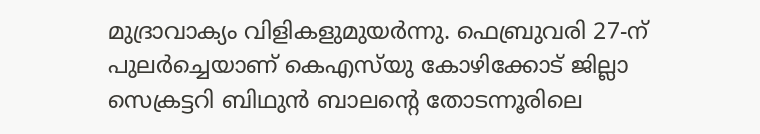മുദ്രാവാക്യം വിളികളുമുയർന്നു. ഫെബ്രുവരി 27-ന് പുലർച്ചെയാണ് കെഎസ്‌യു കോഴിക്കോട് ജില്ലാ സെക്രട്ടറി ബിഥുൻ ബാലൻ്റെ തോടന്നൂരിലെ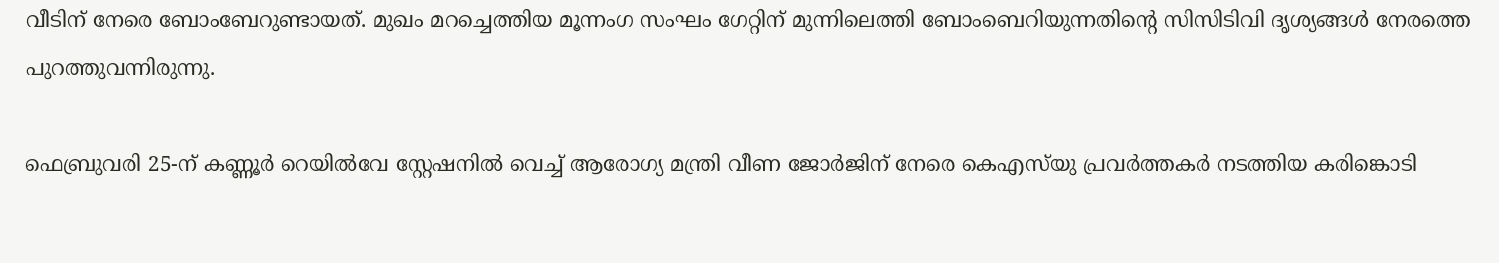വീടിന് നേരെ ബോംബേറുണ്ടായത്. മുഖം മറച്ചെത്തിയ മൂന്നംഗ സംഘം ഗേറ്റിന് മുന്നിലെത്തി ബോംബെറിയുന്നതിൻ്റെ സിസിടിവി ദൃശ്യങ്ങൾ നേരത്തെ പുറത്തുവന്നിരുന്നു.

ഫെബ്രുവരി 25-ന് കണ്ണൂർ റെയിൽവേ സ്റ്റേഷനിൽ വെച്ച് ആരോഗ്യ മന്ത്രി വീണ ജോർജിന് നേരെ കെഎസ്‌യു പ്രവർത്തകർ നടത്തിയ കരിങ്കൊടി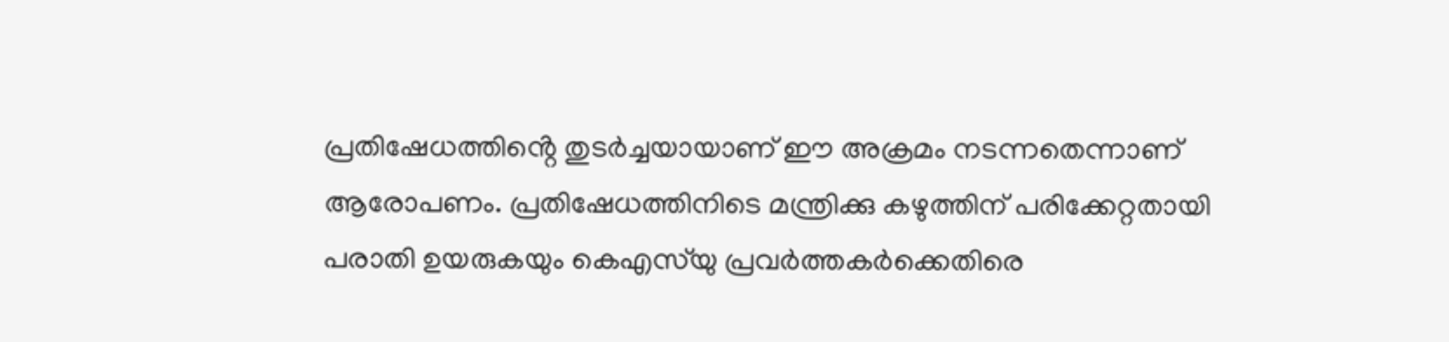പ്രതിഷേധത്തിൻ്റെ തുടർച്ചയായാണ് ഈ അക്രമം നടന്നതെന്നാണ് ആരോപണം. പ്രതിഷേധത്തിനിടെ മന്ത്രിക്കു കഴുത്തിന് പരിക്കേറ്റതായി പരാതി ഉയരുകയും കെഎസ്‌യു പ്രവർത്തകർക്കെതിരെ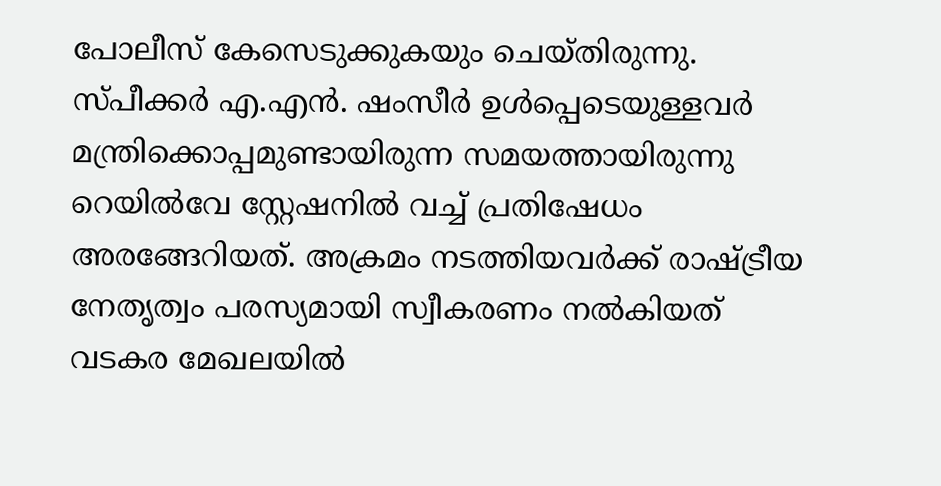പോലീസ് കേസെടുക്കുകയും ചെയ്തിരുന്നു. സ്പീക്കർ എ.എൻ. ഷംസീർ ഉൾപ്പെടെയുള്ളവർ മന്ത്രിക്കൊപ്പമുണ്ടായിരുന്ന സമയത്തായിരുന്നു റെയിൽവേ സ്റ്റേഷനിൽ വച്ച് പ്രതിഷേധം അരങ്ങേറിയത്. അക്രമം നടത്തിയവർക്ക് രാഷ്ട്രീയ നേതൃത്വം പരസ്യമായി സ്വീകരണം നൽകിയത് വടകര മേഖലയിൽ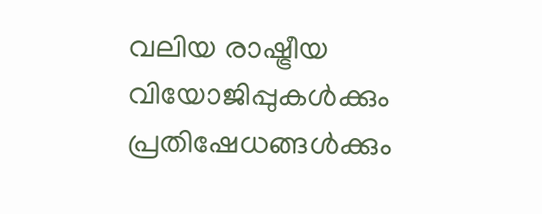വലിയ രാഷ്ട്രീയ വിയോജിപ്പുകൾക്കും പ്രതിഷേധങ്ങൾക്കും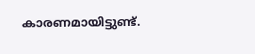കാരണമായിട്ടുണ്ട്.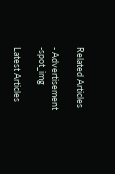Related Articles

- Advertisement -spot_img

Latest Articles